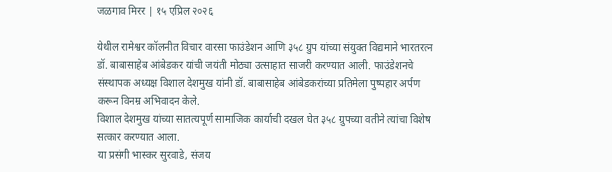जळगाव मिरर | १५ एप्रिल २०२६

येथील रामेश्वर कॉलनीत विचार वारसा फाउंडेशन आणि ३५८ ग्रुप यांच्या संयुक्त विद्यमाने भारतरत्न डॉ. बाबासाहेब आंबेडकर यांची जयंती मोठ्या उत्साहात साजरी करण्यात आली. फाउंडेशनचे संस्थापक अध्यक्ष विशाल देशमुख यांनी डॉ. बाबासाहेब आंबेडकरांच्या प्रतिमेला पुष्पहार अर्पण करून विनम्र अभिवादन केले.
विशाल देशमुख यांच्या सातत्यपूर्ण सामाजिक कार्याची दखल घेत ३५८ ग्रुपच्या वतीने त्यांचा विशेष सत्कार करण्यात आला.
या प्रसंगी भास्कर सुरवाडे, संजय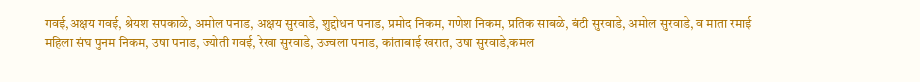गवई,अक्षय गवई, श्रेयश सपकाळे, अमोल पनाड, अक्षय सुरवाडे, शुद्दोधन पनाड, प्रमोद निकम, गणेश निकम, प्रतिक साबळे, बंटी सुरवाडे, अमोल सुरवाडे, व माता रमाई महिला संघ पुनम निकम, उषा पनाड, ज्योती गवई, रेखा सुरवाडे, उज्वला पनाड, कांताबाई खरात, उषा सुरवाडे,कमल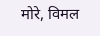मोरे, विमल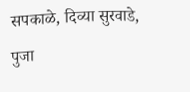सपकाळे, दिव्या सुरवाडे, पुजा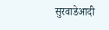सुरवाडेआदी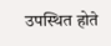उपस्थित होते